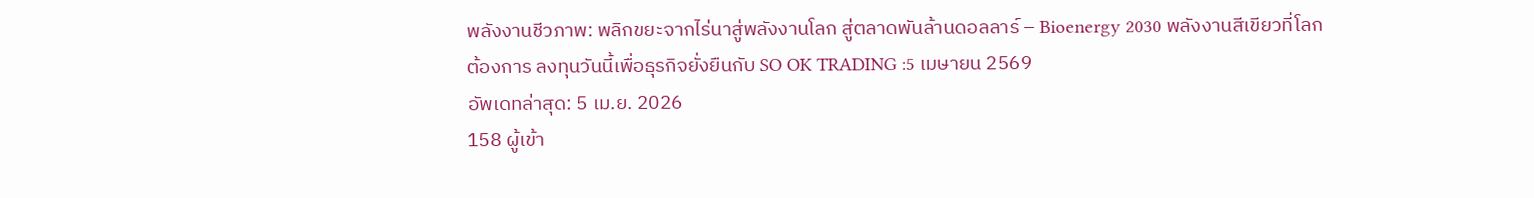พลังงานชีวภาพ: พลิกขยะจากไร่นาสู่พลังงานโลก สู่ตลาดพันล้านดอลลาร์ – Bioenergy 2030 พลังงานสีเขียวที่โลกต้องการ ลงทุนวันนี้เพื่อธุรกิจยั่งยืนกับ SO OK TRADING :5 เมษายน 2569
อัพเดทล่าสุด: 5 เม.ย. 2026
158 ผู้เข้า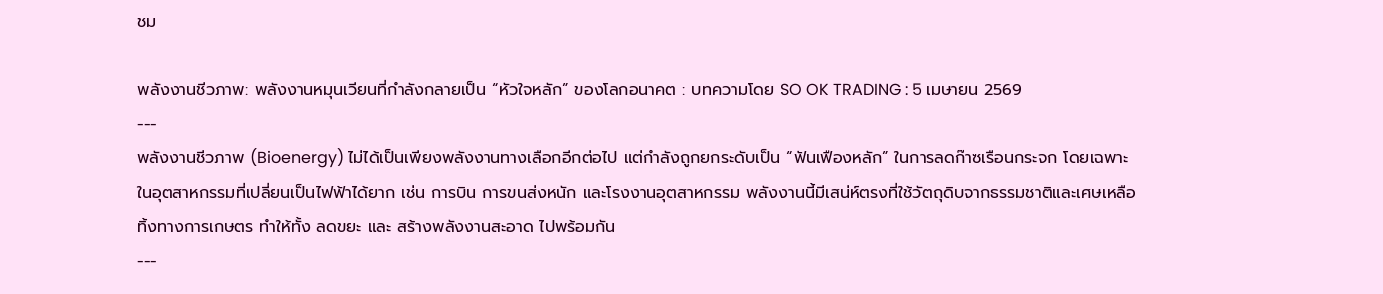ชม

พลังงานชีวภาพ: พลังงานหมุนเวียนที่กำลังกลายเป็น “หัวใจหลัก” ของโลกอนาคต : บทความโดย SO OK TRADING : 5 เมษายน 2569
---
พลังงานชีวภาพ (Bioenergy) ไม่ได้เป็นเพียงพลังงานทางเลือกอีกต่อไป แต่กำลังถูกยกระดับเป็น “ฟันเฟืองหลัก” ในการลดก๊าซเรือนกระจก โดยเฉพาะในอุตสาหกรรมที่เปลี่ยนเป็นไฟฟ้าได้ยาก เช่น การบิน การขนส่งหนัก และโรงงานอุตสาหกรรม พลังงานนี้มีเสน่ห์ตรงที่ใช้วัตถุดิบจากธรรมชาติและเศษเหลือทิ้งทางการเกษตร ทำให้ทั้ง ลดขยะ และ สร้างพลังงานสะอาด ไปพร้อมกัน
---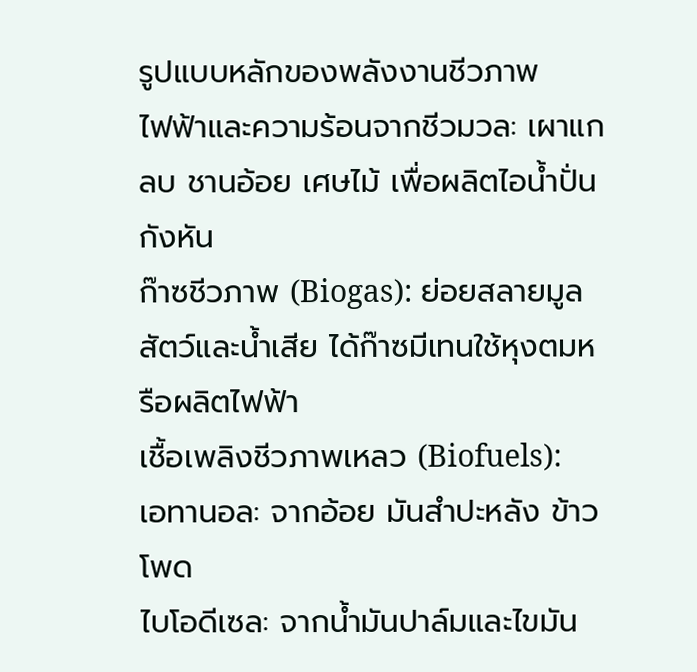รูปแบบหลักของพลังงานชีวภาพ
ไฟฟ้าและความร้อนจากชีวมวล: เผาแกลบ ชานอ้อย เศษไม้ เพื่อผลิตไอน้ำปั่นกังหัน
ก๊าซชีวภาพ (Biogas): ย่อยสลายมูลสัตว์และน้ำเสีย ได้ก๊าซมีเทนใช้หุงตมหรือผลิตไฟฟ้า
เชื้อเพลิงชีวภาพเหลว (Biofuels):
เอทานอล: จากอ้อย มันสำปะหลัง ข้าวโพด
ไบโอดีเซล: จากน้ำมันปาล์มและไขมัน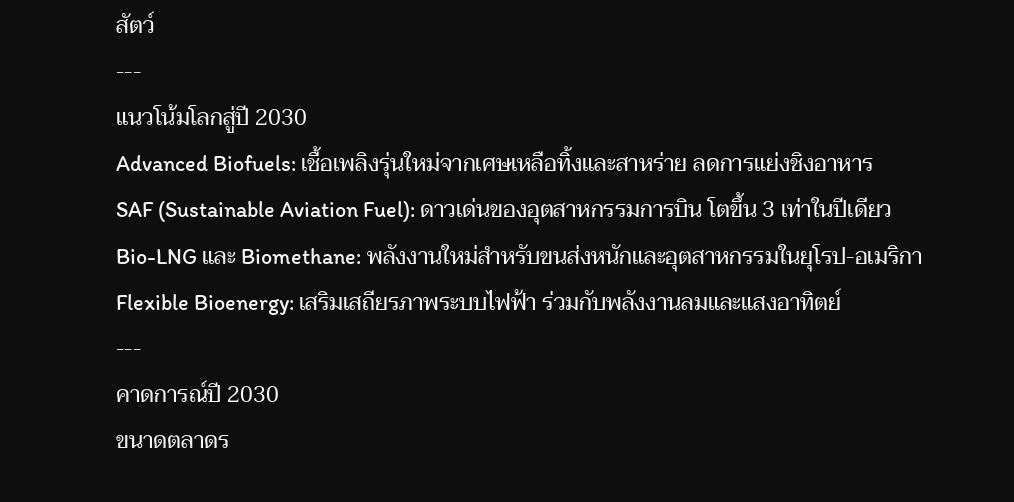สัตว์
---
แนวโน้มโลกสู่ปี 2030
Advanced Biofuels: เชื้อเพลิงรุ่นใหม่จากเศษเหลือทิ้งและสาหร่าย ลดการแย่งชิงอาหาร
SAF (Sustainable Aviation Fuel): ดาวเด่นของอุตสาหกรรมการบิน โตขึ้น 3 เท่าในปีเดียว
Bio-LNG และ Biomethane: พลังงานใหม่สำหรับขนส่งหนักและอุตสาหกรรมในยุโรป-อเมริกา
Flexible Bioenergy: เสริมเสถียรภาพระบบไฟฟ้า ร่วมกับพลังงานลมและแสงอาทิตย์
---
คาดการณ์ปี 2030
ขนาดตลาดร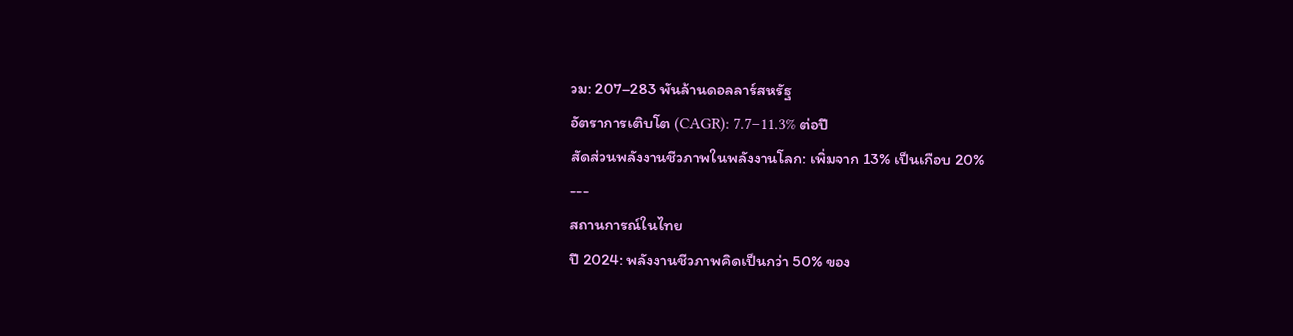วม: 207–283 พันล้านดอลลาร์สหรัฐ
อัตราการเติบโต (CAGR): 7.7–11.3% ต่อปี
สัดส่วนพลังงานชีวภาพในพลังงานโลก: เพิ่มจาก 13% เป็นเกือบ 20%
---
สถานการณ์ในไทย
ปี 2024: พลังงานชีวภาพคิดเป็นกว่า 50% ของ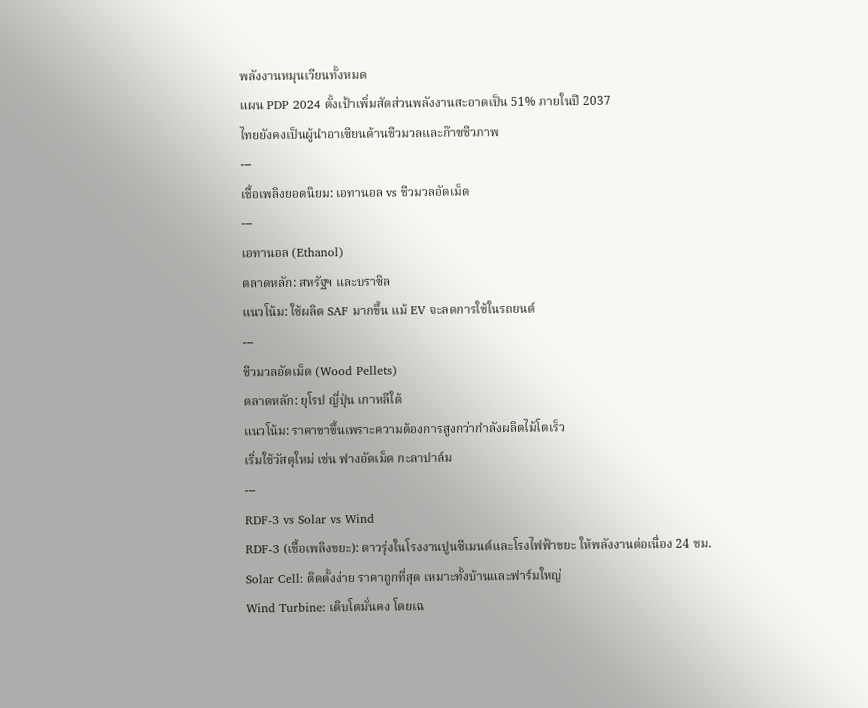พลังงานหมุนเวียนทั้งหมด
แผน PDP 2024 ตั้งเป้าเพิ่มสัดส่วนพลังงานสะอาดเป็น 51% ภายในปี 2037
ไทยยังคงเป็นผู้นำอาเซียนด้านชีวมวลและก๊าซชีวภาพ
---
เชื้อเพลิงยอดนิยม: เอทานอล vs ชีวมวลอัดเม็ด
---
เอทานอล (Ethanol)
ตลาดหลัก: สหรัฐฯ และบราซิล
แนวโน้ม: ใช้ผลิต SAF มากขึ้น แม้ EV จะลดการใช้ในรถยนต์
---
ชีวมวลอัดเม็ด (Wood Pellets)
ตลาดหลัก: ยุโรป ญี่ปุ่น เกาหลีใต้
แนวโน้ม: ราคาขาขึ้นเพราะความต้องการสูงกว่ากำลังผลิตไม้โตเร็ว
เริ่มใช้วัสดุใหม่ เช่น ฟางอัดเม็ด กะลาปาล์ม
---
RDF-3 vs Solar vs Wind
RDF-3 (เชื้อเพลิงขยะ): ดาวรุ่งในโรงงานปูนซีเมนต์และโรงไฟฟ้าขยะ ให้พลังงานต่อเนื่อง 24 ชม.
Solar Cell: ติดตั้งง่าย ราคาถูกที่สุด เหมาะทั้งบ้านและฟาร์มใหญ่
Wind Turbine: เติบโตมั่นคง โดยเฉ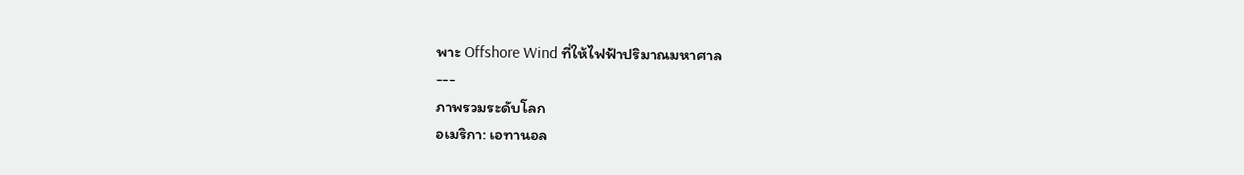พาะ Offshore Wind ที่ให้ไฟฟ้าปริมาณมหาศาล
---
ภาพรวมระดับโลก
อเมริกา: เอทานอล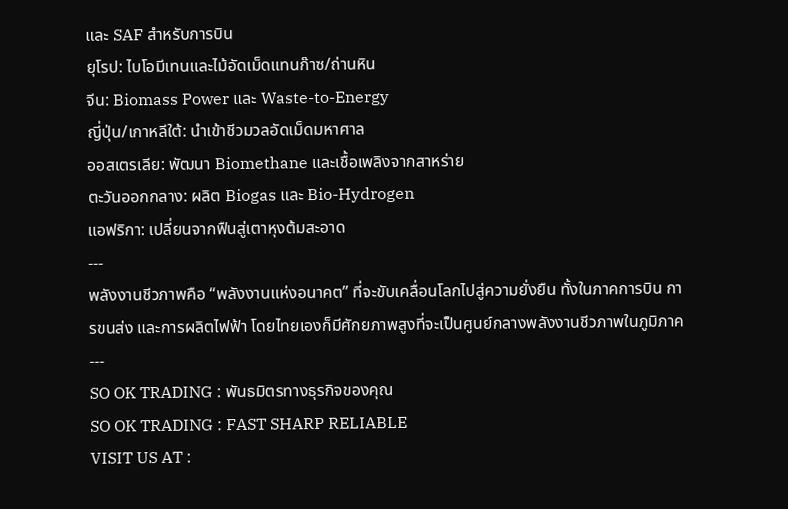และ SAF สำหรับการบิน
ยุโรป: ไบโอมีเทนและไม้อัดเม็ดแทนก๊าซ/ถ่านหิน
จีน: Biomass Power และ Waste-to-Energy
ญี่ปุ่น/เกาหลีใต้: นำเข้าชีวมวลอัดเม็ดมหาศาล
ออสเตรเลีย: พัฒนา Biomethane และเชื้อเพลิงจากสาหร่าย
ตะวันออกกลาง: ผลิต Biogas และ Bio-Hydrogen
แอฟริกา: เปลี่ยนจากฟืนสู่เตาหุงต้มสะอาด
---
พลังงานชีวภาพคือ “พลังงานแห่งอนาคต” ที่จะขับเคลื่อนโลกไปสู่ความยั่งยืน ทั้งในภาคการบิน การขนส่ง และการผลิตไฟฟ้า โดยไทยเองก็มีศักยภาพสูงที่จะเป็นศูนย์กลางพลังงานชีวภาพในภูมิภาค
---
SO OK TRADING : พันธมิตรทางธุรกิจของคุณ
SO OK TRADING : FAST SHARP RELIABLE
VISIT US AT :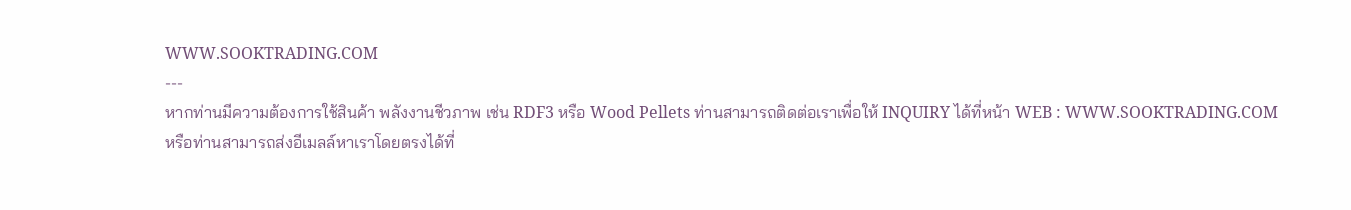WWW.SOOKTRADING.COM
---
หากท่านมีความต้องการใช้สินค้า พลังงานชีวภาพ เช่น RDF3 หรือ Wood Pellets ท่านสามารถติดต่อเราเพื่อให้ INQUIRY ได้ที่หน้า WEB : WWW.SOOKTRADING.COM
หรือท่านสามารถส่งอีเมลล์หาเราโดยตรงได้ที่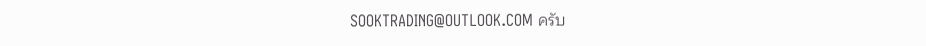SOOKTRADING@OUTLOOK.COM ครับ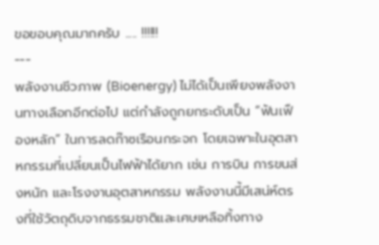ขอขอบคุณมากครับ ..... !!!!!!
---
พลังงานชีวภาพ (Bioenergy) ไม่ได้เป็นเพียงพลังงานทางเลือกอีกต่อไป แต่กำลังถูกยกระดับเป็น “ฟันเฟืองหลัก” ในการลดก๊าซเรือนกระจก โดยเฉพาะในอุตสาหกรรมที่เปลี่ยนเป็นไฟฟ้าได้ยาก เช่น การบิน การขนส่งหนัก และโรงงานอุตสาหกรรม พลังงานนี้มีเสน่ห์ตรงที่ใช้วัตถุดิบจากธรรมชาติและเศษเหลือทิ้งทาง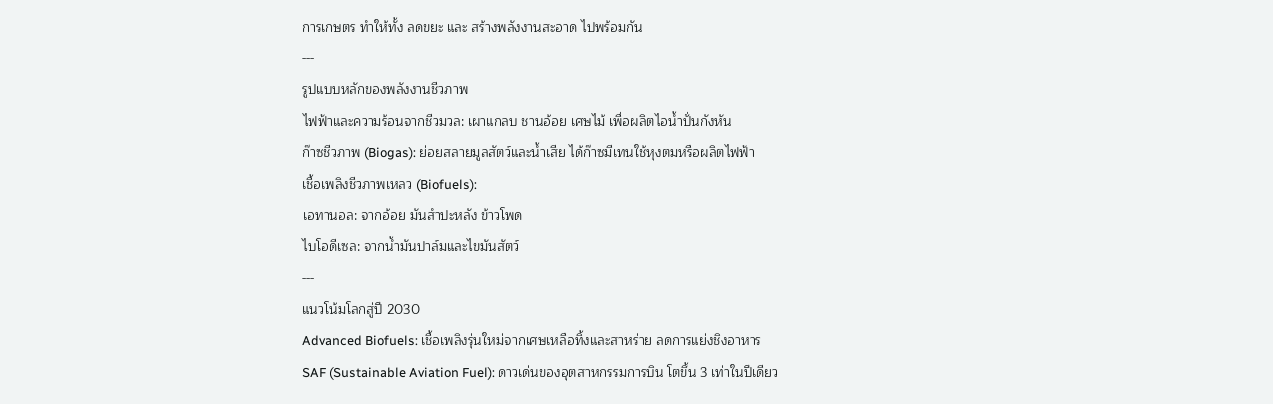การเกษตร ทำให้ทั้ง ลดขยะ และ สร้างพลังงานสะอาด ไปพร้อมกัน
---
รูปแบบหลักของพลังงานชีวภาพ
ไฟฟ้าและความร้อนจากชีวมวล: เผาแกลบ ชานอ้อย เศษไม้ เพื่อผลิตไอน้ำปั่นกังหัน
ก๊าซชีวภาพ (Biogas): ย่อยสลายมูลสัตว์และน้ำเสีย ได้ก๊าซมีเทนใช้หุงตมหรือผลิตไฟฟ้า
เชื้อเพลิงชีวภาพเหลว (Biofuels):
เอทานอล: จากอ้อย มันสำปะหลัง ข้าวโพด
ไบโอดีเซล: จากน้ำมันปาล์มและไขมันสัตว์
---
แนวโน้มโลกสู่ปี 2030
Advanced Biofuels: เชื้อเพลิงรุ่นใหม่จากเศษเหลือทิ้งและสาหร่าย ลดการแย่งชิงอาหาร
SAF (Sustainable Aviation Fuel): ดาวเด่นของอุตสาหกรรมการบิน โตขึ้น 3 เท่าในปีเดียว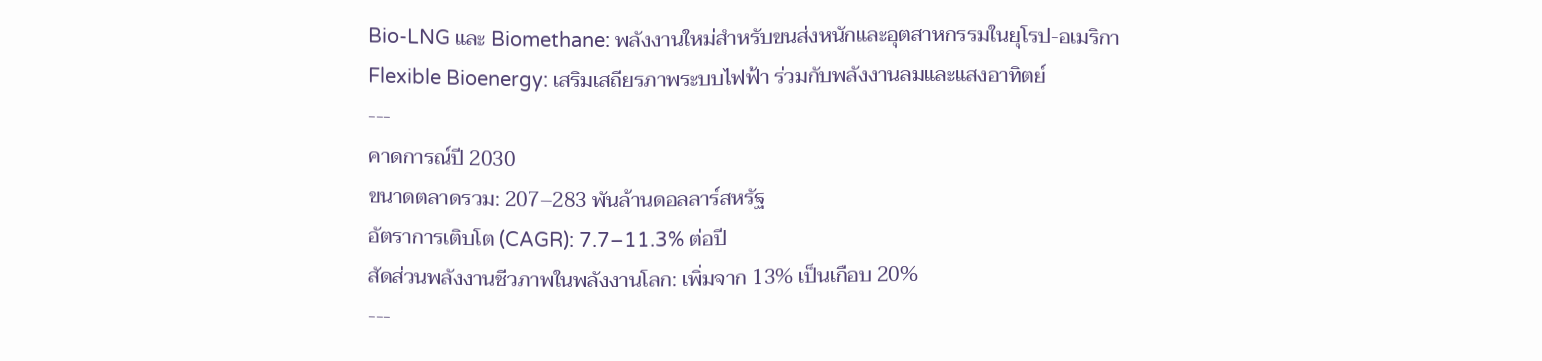Bio-LNG และ Biomethane: พลังงานใหม่สำหรับขนส่งหนักและอุตสาหกรรมในยุโรป-อเมริกา
Flexible Bioenergy: เสริมเสถียรภาพระบบไฟฟ้า ร่วมกับพลังงานลมและแสงอาทิตย์
---
คาดการณ์ปี 2030
ขนาดตลาดรวม: 207–283 พันล้านดอลลาร์สหรัฐ
อัตราการเติบโต (CAGR): 7.7–11.3% ต่อปี
สัดส่วนพลังงานชีวภาพในพลังงานโลก: เพิ่มจาก 13% เป็นเกือบ 20%
---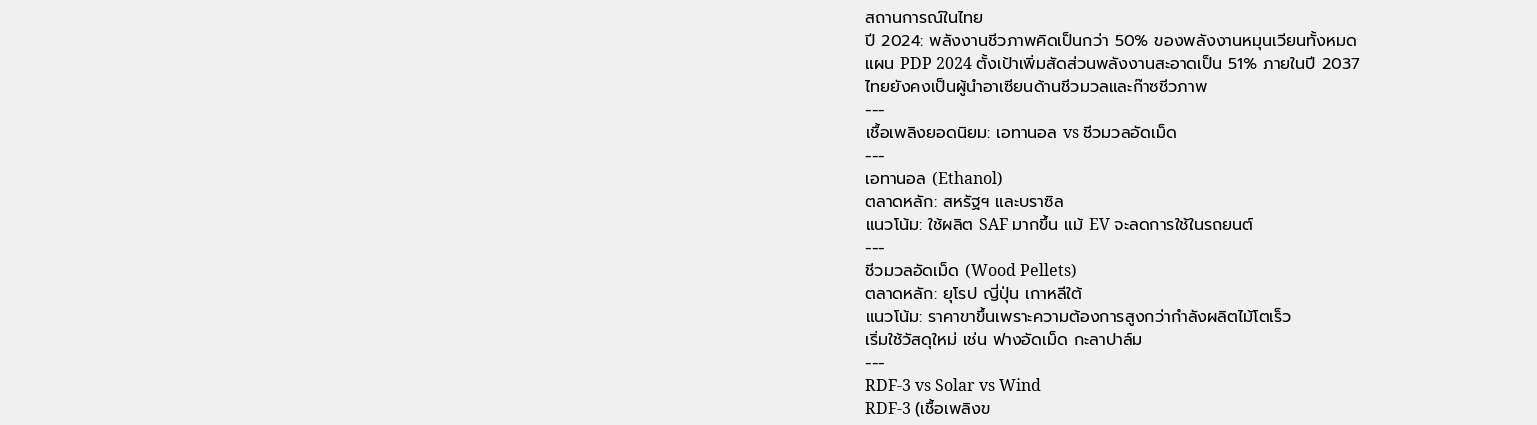สถานการณ์ในไทย
ปี 2024: พลังงานชีวภาพคิดเป็นกว่า 50% ของพลังงานหมุนเวียนทั้งหมด
แผน PDP 2024 ตั้งเป้าเพิ่มสัดส่วนพลังงานสะอาดเป็น 51% ภายในปี 2037
ไทยยังคงเป็นผู้นำอาเซียนด้านชีวมวลและก๊าซชีวภาพ
---
เชื้อเพลิงยอดนิยม: เอทานอล vs ชีวมวลอัดเม็ด
---
เอทานอล (Ethanol)
ตลาดหลัก: สหรัฐฯ และบราซิล
แนวโน้ม: ใช้ผลิต SAF มากขึ้น แม้ EV จะลดการใช้ในรถยนต์
---
ชีวมวลอัดเม็ด (Wood Pellets)
ตลาดหลัก: ยุโรป ญี่ปุ่น เกาหลีใต้
แนวโน้ม: ราคาขาขึ้นเพราะความต้องการสูงกว่ากำลังผลิตไม้โตเร็ว
เริ่มใช้วัสดุใหม่ เช่น ฟางอัดเม็ด กะลาปาล์ม
---
RDF-3 vs Solar vs Wind
RDF-3 (เชื้อเพลิงข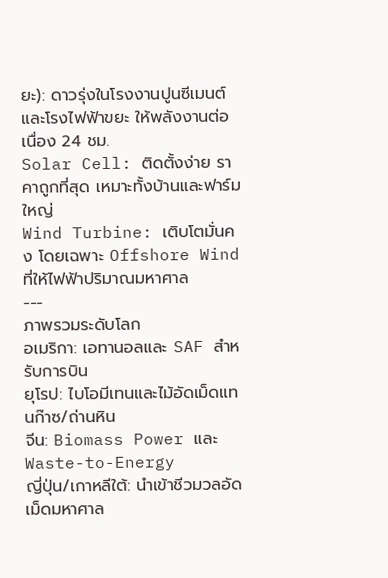ยะ): ดาวรุ่งในโรงงานปูนซีเมนต์และโรงไฟฟ้าขยะ ให้พลังงานต่อเนื่อง 24 ชม.
Solar Cell: ติดตั้งง่าย ราคาถูกที่สุด เหมาะทั้งบ้านและฟาร์มใหญ่
Wind Turbine: เติบโตมั่นคง โดยเฉพาะ Offshore Wind ที่ให้ไฟฟ้าปริมาณมหาศาล
---
ภาพรวมระดับโลก
อเมริกา: เอทานอลและ SAF สำหรับการบิน
ยุโรป: ไบโอมีเทนและไม้อัดเม็ดแทนก๊าซ/ถ่านหิน
จีน: Biomass Power และ Waste-to-Energy
ญี่ปุ่น/เกาหลีใต้: นำเข้าชีวมวลอัดเม็ดมหาศาล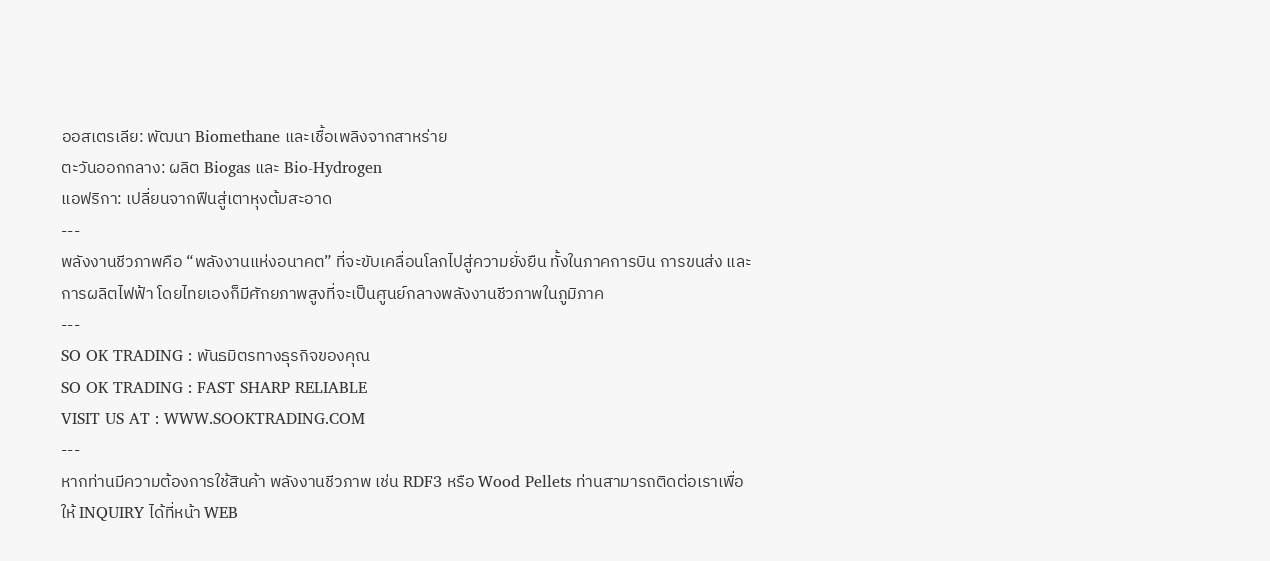ออสเตรเลีย: พัฒนา Biomethane และเชื้อเพลิงจากสาหร่าย
ตะวันออกกลาง: ผลิต Biogas และ Bio-Hydrogen
แอฟริกา: เปลี่ยนจากฟืนสู่เตาหุงต้มสะอาด
---
พลังงานชีวภาพคือ “พลังงานแห่งอนาคต” ที่จะขับเคลื่อนโลกไปสู่ความยั่งยืน ทั้งในภาคการบิน การขนส่ง และการผลิตไฟฟ้า โดยไทยเองก็มีศักยภาพสูงที่จะเป็นศูนย์กลางพลังงานชีวภาพในภูมิภาค
---
SO OK TRADING : พันธมิตรทางธุรกิจของคุณ
SO OK TRADING : FAST SHARP RELIABLE
VISIT US AT : WWW.SOOKTRADING.COM
---
หากท่านมีความต้องการใช้สินค้า พลังงานชีวภาพ เช่น RDF3 หรือ Wood Pellets ท่านสามารถติดต่อเราเพื่อให้ INQUIRY ได้ที่หน้า WEB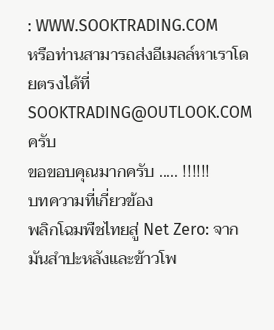: WWW.SOOKTRADING.COM
หรือท่านสามารถส่งอีเมลล์หาเราโดยตรงได้ที่ SOOKTRADING@OUTLOOK.COM ครับ
ขอขอบคุณมากครับ ..... !!!!!!
บทความที่เกี่ยวข้อง
พลิกโฉมพืชไทยสู่ Net Zero: จากมันสำปะหลังและข้าวโพ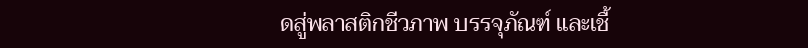ดสู่พลาสติกชีวภาพ บรรจุภัณฑ์ และเชื้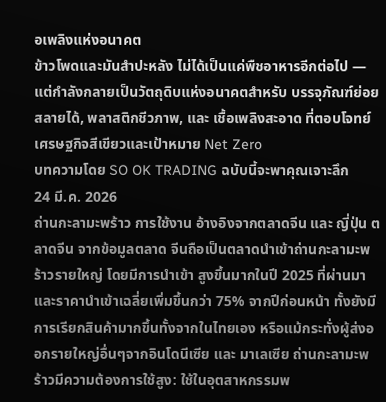อเพลิงแห่งอนาคต
ข้าวโพดและมันสำปะหลัง ไม่ได้เป็นแค่พืชอาหารอีกต่อไป — แต่กำลังกลายเป็นวัตถุดิบแห่งอนาคตสำหรับ บรรจุภัณฑ์ย่อยสลายได้, พลาสติกชีวภาพ, และ เชื้อเพลิงสะอาด ที่ตอบโจทย์เศรษฐกิจสีเขียวและเป้าหมาย Net Zero
บทความโดย SO OK TRADING ฉบับนี้จะพาคุณเจาะลึก
24 มี.ค. 2026
ถ่านกะลามะพร้าว การใช้งาน อ้างอิงจากตลาดจีน และ ญี่ปุ่น ตลาดจีน จากข้อมูลตลาด จีนถือเป็นตลาดนำเข้าถ่านกะลามะพร้าวรายใหญ่ โดยมีการนำเข้า สูงขึ้นมากในปี 2025 ที่ผ่านมา และราคานำเข้าเฉลี่ยเพิ่มขึ้นกว่า 75% จากปีก่อนหน้า ทั้งยังมีการเรียกสินค้ามากขึ้นทั้งจากในไทยเอง หรือแม้กระทั่งผู้ส่งออกรายใหญ่อื่นๆจากอินโดนีเซีย และ มาเลเซีย ถ่านกะลามะพร้าวมีความต้องการใช้สูง: ใช้ในอุตสาหกรรมพ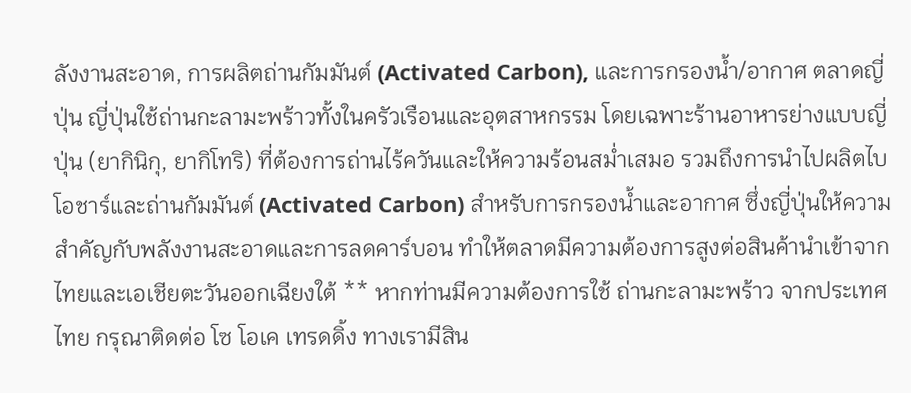ลังงานสะอาด, การผลิตถ่านกัมมันต์ (Activated Carbon), และการกรองน้ำ/อากาศ ตลาดญี่ปุ่น ญี่ปุ่นใช้ถ่านกะลามะพร้าวทั้งในครัวเรือนและอุตสาหกรรม โดยเฉพาะร้านอาหารย่างแบบญี่ปุ่น (ยากินิกุ, ยากิโทริ) ที่ต้องการถ่านไร้ควันและให้ความร้อนสม่ำเสมอ รวมถึงการนำไปผลิตไบโอชาร์และถ่านกัมมันต์ (Activated Carbon) สำหรับการกรองน้ำและอากาศ ซึ่งญี่ปุ่นให้ความสำคัญกับพลังงานสะอาดและการลดคาร์บอน ทำให้ตลาดมีความต้องการสูงต่อสินค้านำเข้าจากไทยและเอเชียตะวันออกเฉียงใต้ ** หากท่านมีความต้องการใช้ ถ่านกะลามะพร้าว จากประเทศไทย กรุณาติดต่อ โซ โอเค เทรดดิ้ง ทางเรามีสิน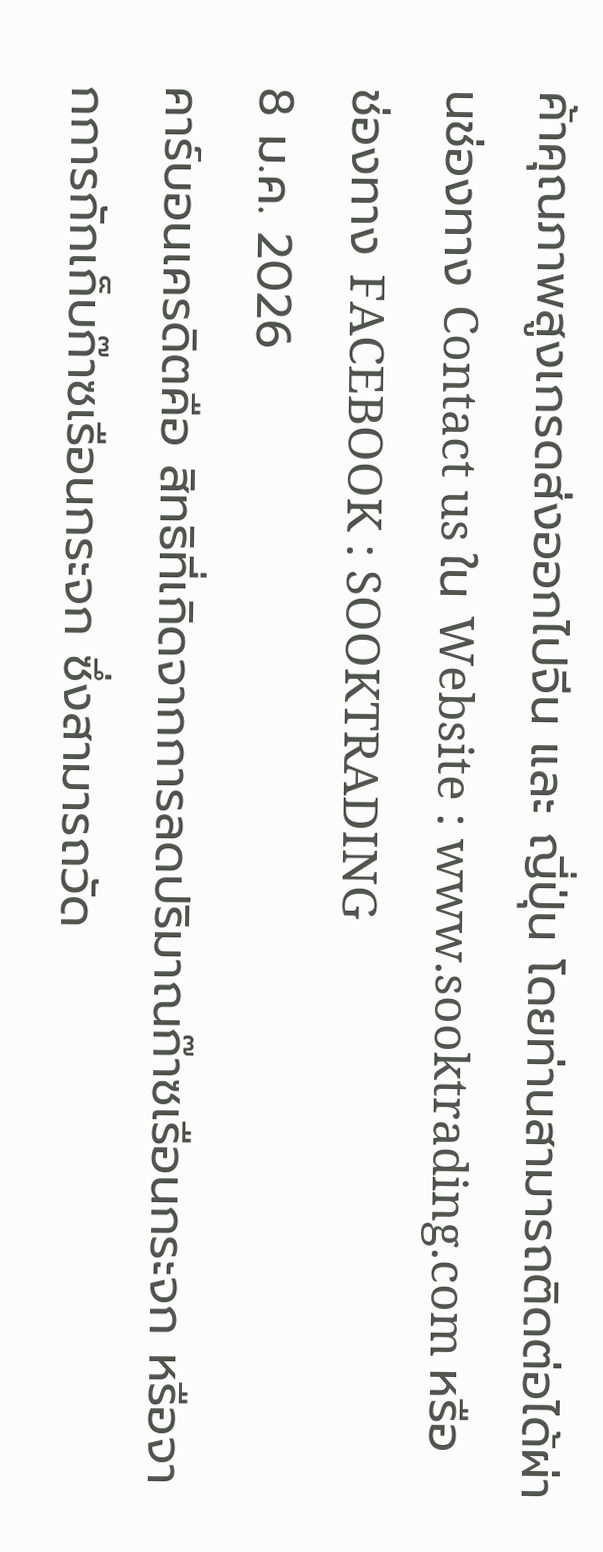ค้าคุณภาพสูงเกรดส่งออกไปจีน และ ญี่ปุ่น โดยท่านสามารถติดต่อได้ผ่านช่องทาง Contact us ใน Website : www.sooktrading.com หรือ ช่องทาง FACEBOOK : SOOKTRADING
8 ม.ค. 2026
คาร์บอนเครดิตคือ สิทธิที่เกิดจากการลดปริมาณก๊าซเรือนกระจก หรือจากการกักเก็บก๊าซเรือนกระจก ซึ่งสามารถวัด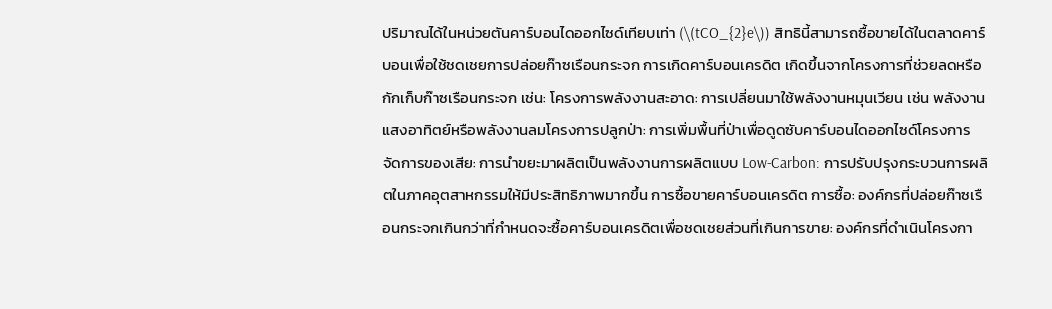ปริมาณได้ในหน่วยตันคาร์บอนไดออกไซด์เทียบเท่า (\(tCO_{2}e\)) สิทธินี้สามารถซื้อขายได้ในตลาดคาร์บอนเพื่อใช้ชดเชยการปล่อยก๊าซเรือนกระจก การเกิดคาร์บอนเครดิต เกิดขึ้นจากโครงการที่ช่วยลดหรือกักเก็บก๊าซเรือนกระจก เช่น: โครงการพลังงานสะอาด: การเปลี่ยนมาใช้พลังงานหมุนเวียน เช่น พลังงานแสงอาทิตย์หรือพลังงานลมโครงการปลูกป่า: การเพิ่มพื้นที่ป่าเพื่อดูดซับคาร์บอนไดออกไซด์โครงการจัดการของเสีย: การนำขยะมาผลิตเป็นพลังงานการผลิตแบบ Low-Carbon: การปรับปรุงกระบวนการผลิตในภาคอุตสาหกรรมให้มีประสิทธิภาพมากขึ้น การซื้อขายคาร์บอนเครดิต การซื้อ: องค์กรที่ปล่อยก๊าซเรือนกระจกเกินกว่าที่กำหนดจะซื้อคาร์บอนเครดิตเพื่อชดเชยส่วนที่เกินการขาย: องค์กรที่ดำเนินโครงกา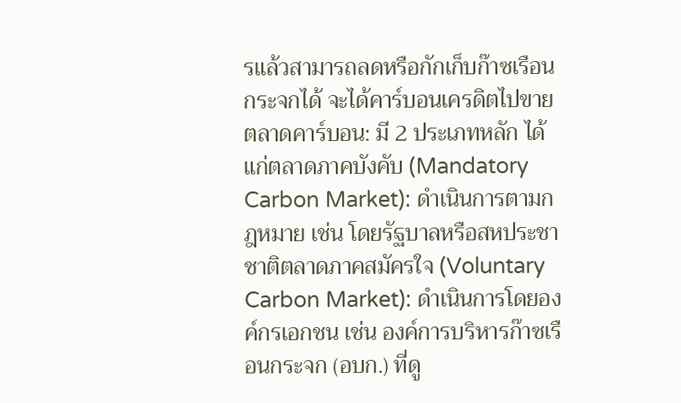รแล้วสามารถลดหรือกักเก็บก๊าซเรือนกระจกได้ จะได้คาร์บอนเครดิตไปขายตลาดคาร์บอน: มี 2 ประเภทหลัก ได้แก่ตลาดภาคบังคับ (Mandatory Carbon Market): ดำเนินการตามกฎหมาย เช่น โดยรัฐบาลหรือสหประชาชาติตลาดภาคสมัครใจ (Voluntary Carbon Market): ดำเนินการโดยองค์กรเอกชน เช่น องค์การบริหารก๊าซเรือนกระจก (อบก.) ที่ดู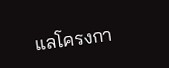แลโครงกา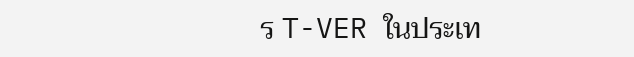ร T-VER ในประเท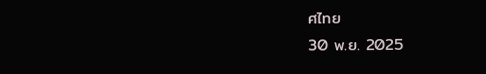ศไทย
30 พ.ย. 2025